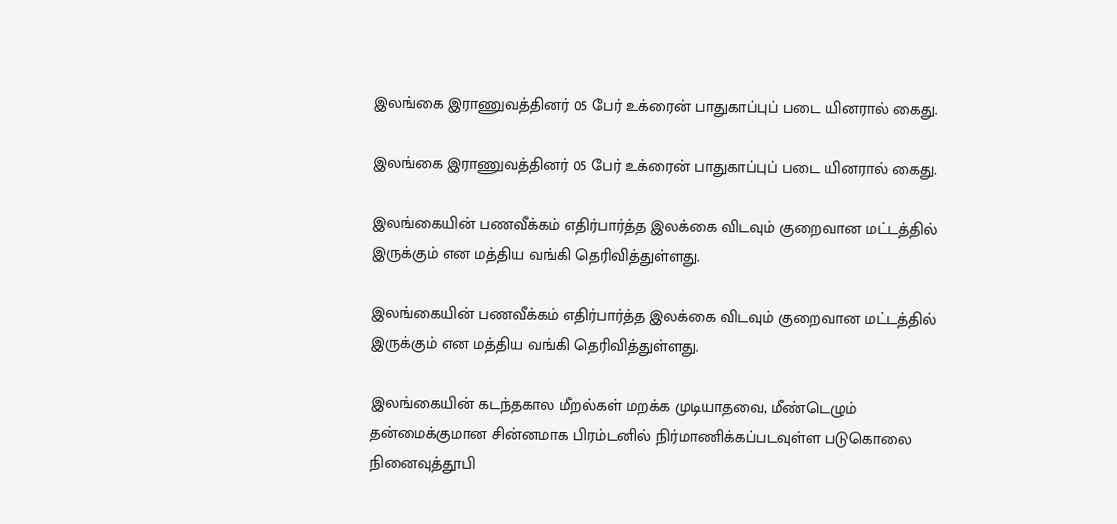இலங்கை இராணுவத்தினர் 05 பேர் உக்ரைன் பாதுகாப்புப் படை யினரால் கைது.

இலங்கை இராணுவத்தினர் 05 பேர் உக்ரைன் பாதுகாப்புப் படை யினரால் கைது.

இலங்கையின் பணவீக்கம் எதிர்பார்த்த இலக்கை விடவும் குறைவான மட்டத்தில் இருக்கும் என மத்திய வங்கி தெரிவித்துள்ளது.

இலங்கையின் பணவீக்கம் எதிர்பார்த்த இலக்கை விடவும் குறைவான மட்டத்தில் இருக்கும் என மத்திய வங்கி தெரிவித்துள்ளது.

இலங்கையின் கடந்தகால மீறல்கள் மறக்க முடியாதவை, மீண்டெழும் தன்மைக்குமான சின்னமாக பிரம்டனில் நிர்மாணிக்கப்படவுள்ள படுகொலை நினைவுத்தூபி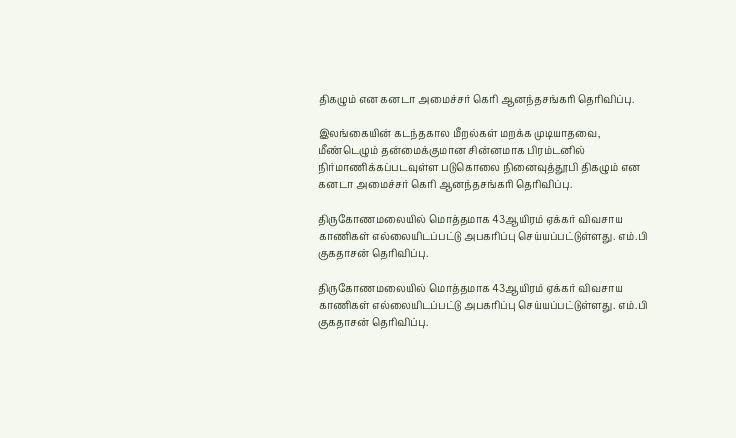திகழும் என கனடா அமைச்சர் கெரி ஆனந்தசங்கரி தெரிவிப்பு.

இலங்கையின் கடந்தகால மீறல்கள் மறக்க முடியாதவை, மீண்டெழும் தன்மைக்குமான சின்னமாக பிரம்டனில் நிர்மாணிக்கப்படவுள்ள படுகொலை நினைவுத்தூபி திகழும் என கனடா அமைச்சர் கெரி ஆனந்தசங்கரி தெரிவிப்பு.

திருகோணமலையில் மொத்தமாக 43ஆயிரம் ஏக்கர் விவசாய காணிகள் எல்லையிடப்பட்டு அபகரிப்பு செய்யப்பட்டுள்ளது. எம்.பி குகதாசன் தெரிவிப்பு.

திருகோணமலையில் மொத்தமாக 43ஆயிரம் ஏக்கர் விவசாய காணிகள் எல்லையிடப்பட்டு அபகரிப்பு செய்யப்பட்டுள்ளது. எம்.பி குகதாசன் தெரிவிப்பு.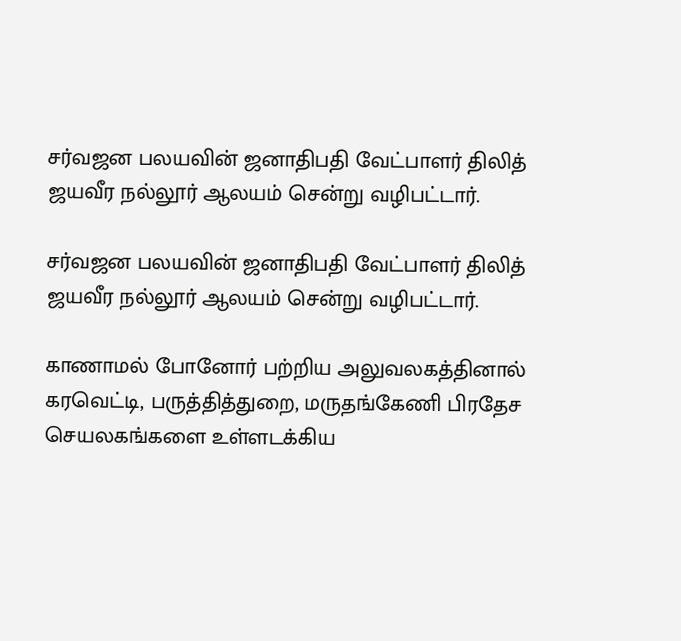சர்வஜன பலயவின் ஜனாதிபதி வேட்பாளர் திலித் ஜயவீர நல்லூர் ஆலயம் சென்று வழிபட்டார்.

சர்வஜன பலயவின் ஜனாதிபதி வேட்பாளர் திலித் ஜயவீர நல்லூர் ஆலயம் சென்று வழிபட்டார்.

காணாமல் போனோர் பற்றிய அலுவலகத்தினால் கரவெட்டி, பருத்தித்துறை, மருதங்கேணி பிரதேச செயலகங்களை உள்ளடக்கிய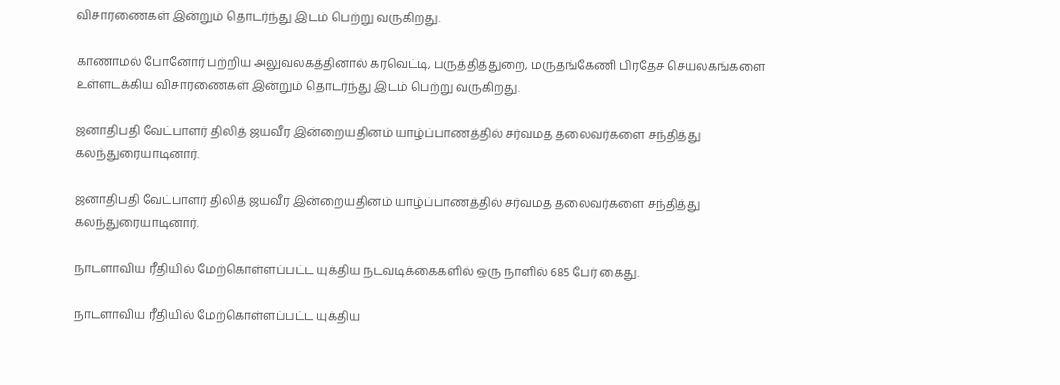விசாரணைகள் இன்றும் தொடர்ந்து இடம் பெற்று வருகிறது.

காணாமல் போனோர் பற்றிய அலுவலகத்தினால் கரவெட்டி, பருத்தித்துறை, மருதங்கேணி பிரதேச செயலகங்களை உள்ளடக்கிய விசாரணைகள் இன்றும் தொடர்ந்து இடம் பெற்று வருகிறது.

ஜனாதிபதி வேட்பாளர் திலித் ஜயவீர இன்றையதினம் யாழ்ப்பாணத்தில் சர்வமத தலைவர்களை சந்தித்து கலந்துரையாடினார்.

ஜனாதிபதி வேட்பாளர் திலித் ஜயவீர இன்றையதினம் யாழ்ப்பாணத்தில் சர்வமத தலைவர்களை சந்தித்து கலந்துரையாடினார்.

நாடளாவிய ரீதியில் மேற்கொள்ளப்பட்ட யுக்திய நடவடிக்கைகளில் ஒரு நாளில் 685 பேர் கைது.

நாடளாவிய ரீதியில் மேற்கொள்ளப்பட்ட யுக்திய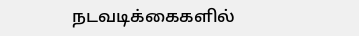நடவடிக்கைகளில்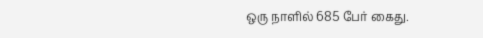ஒரு நாளில் 685 பேர் கைது.